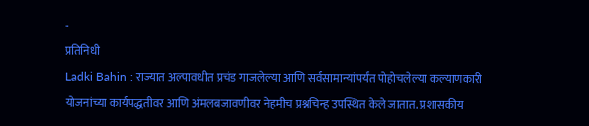-
प्रतिनिधी
Ladki Bahin : राज्यात अल्पावधीत प्रचंड गाजलेल्या आणि सर्वसामान्यांपर्यंत पोहोचलेल्या कल्याणकारी योजनांच्या कार्यपद्धतीवर आणि अंमलबजावणीवर नेहमीच प्रश्नचिन्ह उपस्थित केले जातात. प्रशासकीय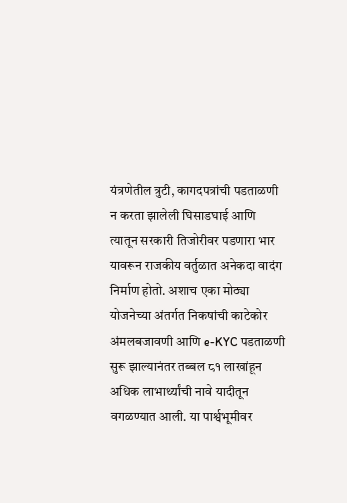यंत्रणेतील त्रुटी, कागदपत्रांची पडताळणी न करता झालेली घिसाडघाई आणि त्यातून सरकारी तिजोरीवर पडणारा भार यावरून राजकीय वर्तुळात अनेकदा वादंग निर्माण होतो. अशाच एका मोठ्या योजनेच्या अंतर्गत निकषांची काटेकोर अंमलबजावणी आणि e-KYC पडताळणी सुरू झाल्यानंतर तब्बल ८१ लाखांहून अधिक लाभार्थ्यांची नावे यादीतून वगळण्यात आली. या पार्श्वभूमीवर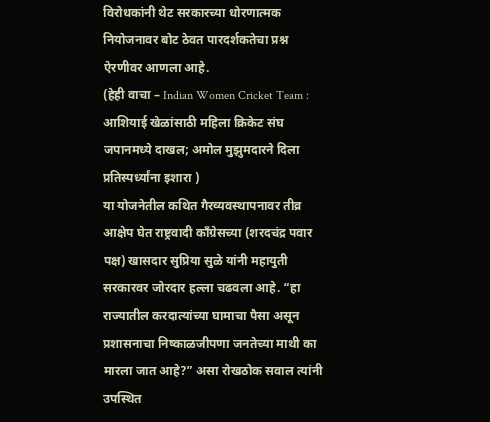विरोधकांनी थेट सरकारच्या धोरणात्मक नियोजनावर बोट ठेवत पारदर्शकतेचा प्रश्न ऐरणीवर आणला आहे.
(हेही वाचा – Indian Women Cricket Team : आशियाई खेळांसाठी महिला क्रिकेट संघ जपानमध्ये दाखल; अमोल मुझुमदारने दिला प्रतिस्पर्ध्यांना इशारा )
या योजनेतील कथित गैरव्यवस्थापनावर तीव्र आक्षेप घेत राष्ट्रवादी काँग्रेसच्या (शरदचंद्र पवार पक्ष) खासदार सुप्रिया सुळे यांनी महायुती सरकारवर जोरदार हल्ला चढवला आहे. “हा राज्यातील करदात्यांच्या घामाचा पैसा असून प्रशासनाचा निष्काळजीपणा जनतेच्या माथी का मारला जात आहे?” असा रोखठोक सवाल त्यांनी उपस्थित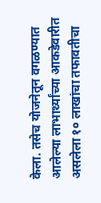केला. तसेच योजनेतून वगळण्यात आलेल्या लाभार्थ्यांच्या आकडेवारीत असलेला १० लाखांचा तफावतीचा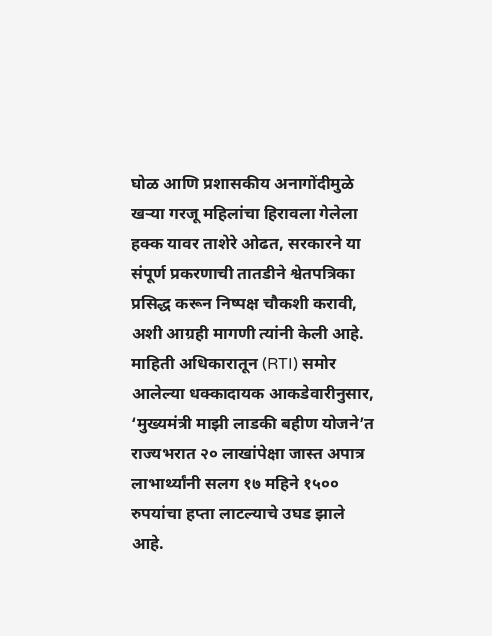घोळ आणि प्रशासकीय अनागोंदीमुळे खऱ्या गरजू महिलांचा हिरावला गेलेला हक्क यावर ताशेरे ओढत, सरकारने या संपूर्ण प्रकरणाची तातडीने श्वेतपत्रिका प्रसिद्ध करून निष्पक्ष चौकशी करावी, अशी आग्रही मागणी त्यांनी केली आहे.
माहिती अधिकारातून (RTI) समोर आलेल्या धक्कादायक आकडेवारीनुसार, ‘मुख्यमंत्री माझी लाडकी बहीण योजने’त राज्यभरात २० लाखांपेक्षा जास्त अपात्र लाभार्थ्यांनी सलग १७ महिने १५०० रुपयांचा हप्ता लाटल्याचे उघड झाले आहे.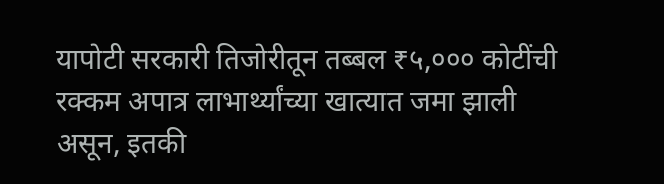यापोटी सरकारी तिजोरीतून तब्बल ₹५,००० कोटींची रक्कम अपात्र लाभार्थ्यांच्या खात्यात जमा झाली असून, इतकी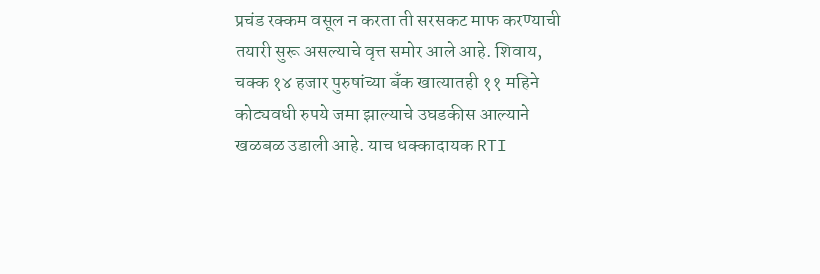प्रचंड रक्कम वसूल न करता ती सरसकट माफ करण्याची तयारी सुरू असल्याचे वृत्त समोर आले आहे. शिवाय, चक्क १४ हजार पुरुषांच्या बँक खात्यातही ११ महिने कोट्यवधी रुपये जमा झाल्याचे उघडकीस आल्याने खळबळ उडाली आहे. याच धक्कादायक RTI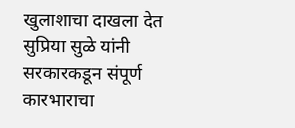खुलाशाचा दाखला देत सुप्रिया सुळे यांनी सरकारकडून संपूर्ण कारभाराचा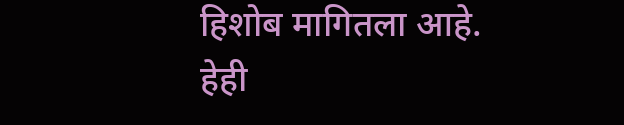हिशोब मागितला आहे.
हेही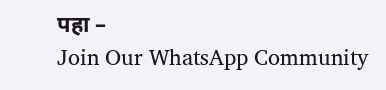पहा –
Join Our WhatsApp Community